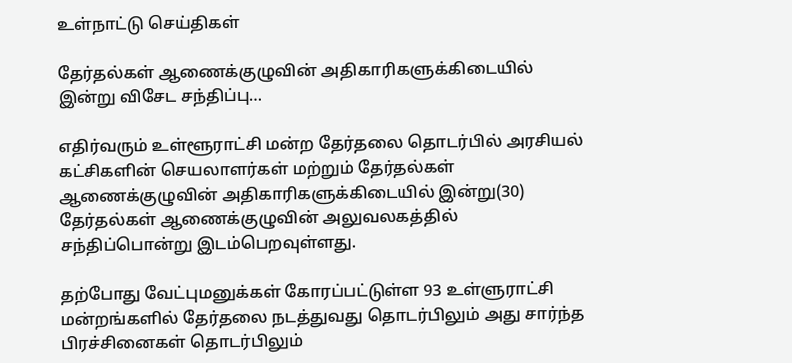உள்நாட்டு செய்திகள்

தேர்தல்கள் ஆணைக்குழுவின் அதிகாரிகளுக்கிடையில் இன்று விசேட சந்திப்பு…

எதிர்வரும் உள்ளூராட்சி மன்ற தேர்தலை தொடர்பில் அரசியல் கட்சிகளின் செயலாளர்கள் மற்றும் தேர்தல்கள் ஆணைக்குழுவின் அதிகாரிகளுக்கிடையில் இன்று(30) தேர்தல்கள் ஆணைக்குழுவின் அலுவலகத்தில் சந்திப்பொன்று இடம்பெறவுள்ளது.

தற்போது வேட்புமனுக்கள் கோரப்பட்டுள்ள 93 உள்ளுராட்சி மன்றங்களில் தேர்தலை நடத்துவது தொடர்பிலும் அது சார்ந்த பிரச்சினைகள் தொடர்பிலும்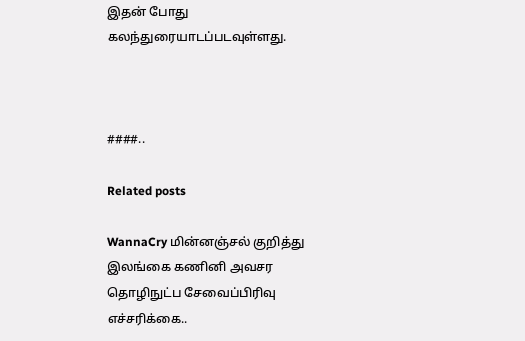இதன் போது கலந்துரையாடப்படவுள்ளது.



####..

Related posts

WannaCry மின்னஞ்சல் குறித்து இலங்கை கணினி அவசர தொழிநுட்ப சேவைப்பிரிவு எச்சரிக்கை..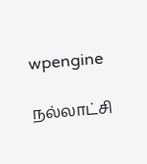wpengine

நல்லாட்சி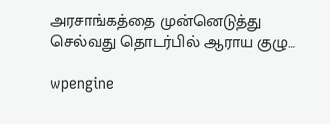அரசாங்கத்தை முன்னெடுத்து செல்வது தொடர்பில் ஆராய குழு…

wpengine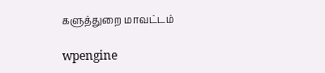களுத்துறை மாவட்டம்

wpengine